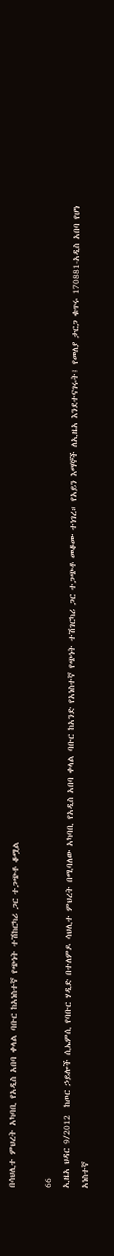በሳህሊተ ምህረት አካባቢ የአዲስ አበባ ቀላል ባቡር ከአነስተኛ የጭነት ተሽከርካሪ ጋር ተጋጭቶ ቆሟል

66
ኢዜአ ህዳር 9/2012  ከጦር ኃይሎች ሲኤምሲ የባቡር ሃዲድ በተለምዶ ሳህሊተ ምህረት በሚባለው አካባቢ የአዲስ አበባ ቀላል ባቡር ከአንድ የአነስተኛ የጭነት ተሽገርካሪ ጋር ተጋጭቶ መቆሙ ተነገረ። የአይን እማኞች ለኢዜአ እንደተናገሩት፤ የመለያ ታርጋ ቁጥሩ 170881-አዲስ አበባ የሆነ አነስተኛ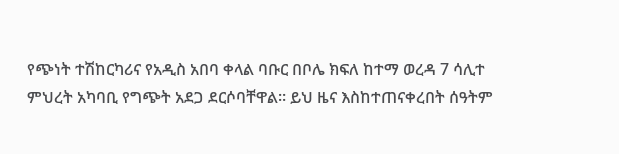የጭነት ተሽከርካሪና የአዲስ አበባ ቀላል ባቡር በቦሌ ክፍለ ከተማ ወረዳ 7 ሳሊተ ምህረት አካባቢ የግጭት አደጋ ደርሶባቸዋል። ይህ ዜና እስከተጠናቀረበት ሰዓትም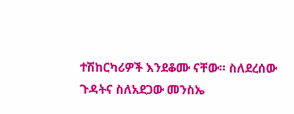ተሽከርካሪዎች እንደቆሙ ናቸው። ስለደረሰው ጉዳትና ስለአደጋው መንስኤ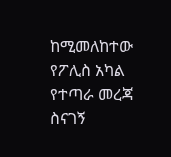ከሚመለከተው የፖሊስ አካል የተጣራ መረጃ ስናገኝ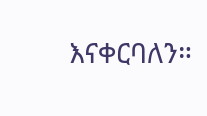እናቀርባለን።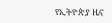የኢትዮጵያ ዜና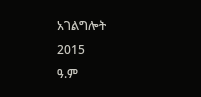አገልግሎት
2015
ዓ.ም